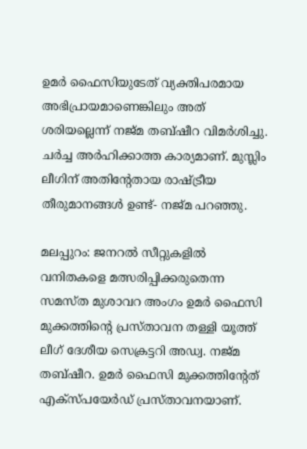ഉമർ ഫൈസിയുടേത് വ്യക്തിപരമായ അഭിപ്രായമാണെങ്കിലും അത് ശരിയല്ലെന്ന് നജ്മ തബ്ഷീറ വിമർശിച്ചു. ചർച്ച അർഹിക്കാത്ത കാര്യമാണ്. മുസ്ലിം ലീഗിന് അതിന്റേതായ രാഷ്ട്രീയ തീരുമാനങ്ങൾ ഉണ്ട്- നജ്മ പറഞ്ഞു.

മലപ്പുറം: ജനറൽ സീറ്റുകളിൽ വനിതകളെ മത്സരിപ്പിക്കരുതെന്ന സമസ്ത മുശാവറ അംഗം ഉമർ ഫൈസി മുക്കത്തിന്റെ പ്രസ്താവന തള്ളി യൂത്ത് ലീഗ് ദേശീയ സെക്രട്ടറി അഡ്വ. നജ്മ തബ്ഷീറ. ഉമർ ഫൈസി മുക്കത്തിന്‍റേത് എക്സ്പയേർഡ് പ്രസ്താവനയാണ്.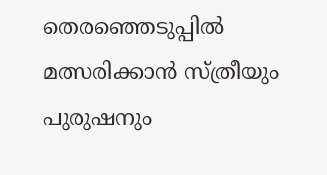തെരഞ്ഞെടുപ്പിൽ മത്സരിക്കാൻ സ്ത്രീയും പുരുഷനും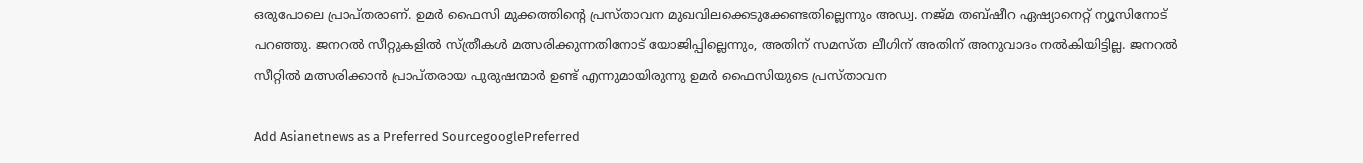ഒരുപോലെ പ്രാപ്തരാണ്. ഉമർ ഫൈസി മുക്കത്തിന്‍റെ പ്രസ്താവന മുഖവിലക്കെടുക്കേണ്ടതില്ലെന്നും അഡ്വ. നജ്മ തബ്ഷീറ ഏഷ്യാനെറ്റ് ന്യൂസിനോട് പറഞ്ഞു. ജനറൽ സീറ്റുകളിൽ സ്ത്രീകൾ മത്സരിക്കുന്നതിനോട് യോജിപ്പില്ലെന്നും, അതിന് സമസ്ത ലീഗിന് അതിന് അനുവാദം നൽകിയിട്ടില്ല. ജനറൽ സീറ്റിൽ മത്സരിക്കാൻ പ്രാപ്തരായ പുരുഷന്മാർ ഉണ്ട് എന്നുമായിരുന്നു ഉമർ ഫൈസിയുടെ പ്രസ്താവന

Add Asianetnews as a Preferred SourcegooglePreferred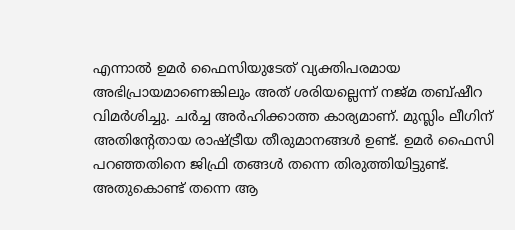എന്നാൽ ഉമർ ഫൈസിയുടേത് വ്യക്തിപരമായ അഭിപ്രായമാണെങ്കിലും അത് ശരിയല്ലെന്ന് നജ്മ തബ്ഷീറ വിമർശിച്ചു. ചർച്ച അർഹിക്കാത്ത കാര്യമാണ്. മുസ്ലിം ലീഗിന് അതിന്റേതായ രാഷ്ട്രീയ തീരുമാനങ്ങൾ ഉണ്ട്. ഉമർ ഫൈസി പറഞ്ഞതിനെ ജിഫ്രി തങ്ങൾ തന്നെ തിരുത്തിയിട്ടുണ്ട്. അതുകൊണ്ട് തന്നെ ആ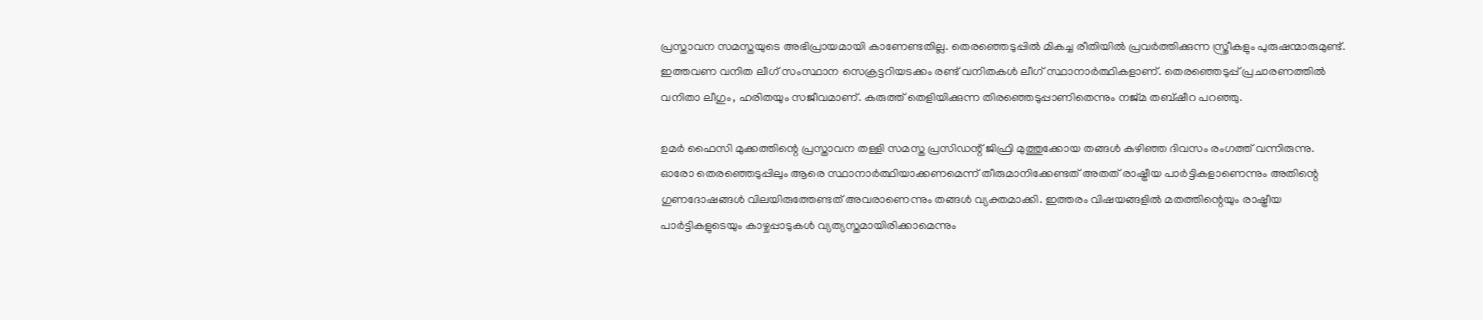പ്രസ്താവന സമസ്തയുടെ അഭിപ്രായമായി കാണേണ്ടതില്ല. തെരഞ്ഞെടുപ്പിൽ മികച്ച രീതിയിൽ പ്രവർത്തിക്കുന്ന സ്ത്രീകളും പുരുഷന്മാരുമുണ്ട്. ഇത്തവണ വനിത ലീഗ് സംസ്ഥാന സെക്രട്ടറിയടക്കം രണ്ട് വനിതകൾ ലീഗ് സ്ഥാനാർത്ഥികളാണ്. തെരഞ്ഞെടുപ്പ് പ്രചാരണത്തിൽ വനിതാ ലീഗും, ഹരിതയും സജീവമാണ്. കരുത്ത് തെളിയിക്കുന്ന തിരഞ്ഞെടുപ്പാണിതെന്നും നജ്മ തബ്ഷീറ പറഞ്ഞു.

ഉമർ ഫൈസി മുക്കത്തിന്റെ പ്രസ്താവന തള്ളി സമസ്ത പ്രസിഡന്റ് ജിഫ്രി മുത്തുക്കോയ തങ്ങൾ കഴിഞ്ഞ ദിവസം രംഗത്ത് വന്നിരുന്നു. ഓരോ തെരഞ്ഞെടുപ്പിലും ആരെ സ്ഥാനാർത്ഥിയാക്കണമെന്ന് തീരുമാനിക്കേണ്ടത് അതത് രാഷ്ട്രീയ പാർട്ടികളാണെന്നും അതിന്റെ ഗുണദോഷങ്ങൾ വിലയിരുത്തേണ്ടത് അവരാണെന്നും തങ്ങൾ വ്യക്തമാക്കി. ഇത്തരം വിഷയങ്ങളിൽ മതത്തിന്റെയും രാഷ്ട്രീയ പാർട്ടികളുടെയും കാഴ്ചപ്പാടുകൾ വ്യത്യസ്തമായിരിക്കാമെന്നും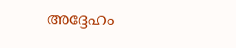അദ്ദേഹം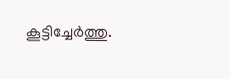കൂട്ടിച്ചേർത്തു.